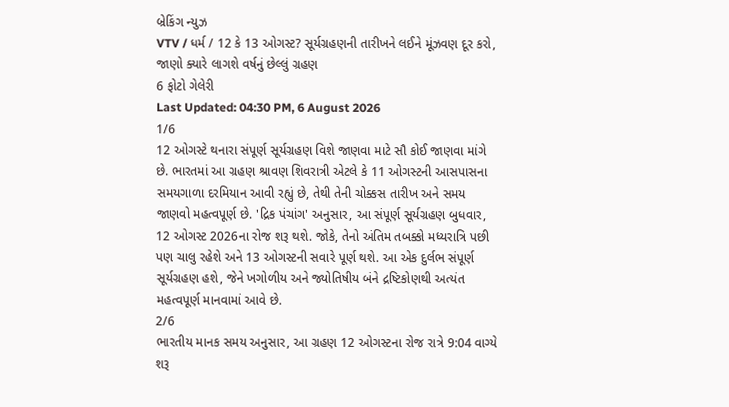બ્રેકિંગ ન્યુઝ
VTV / ધર્મ / 12 કે 13 ઓગસ્ટ? સૂર્યગ્રહણની તારીખને લઈને મૂંઝવણ દૂર કરો, જાણો ક્યારે લાગશે વર્ષનું છેલ્લું ગ્રહણ
6 ફોટો ગેલેરી
Last Updated: 04:30 PM, 6 August 2026
1/6
12 ઓગસ્ટે થનારા સંપૂર્ણ સૂર્યગ્રહણ વિશે જાણવા માટે સૌ કોઈ જાણવા માંગે છે. ભારતમાં આ ગ્રહણ શ્રાવણ શિવરાત્રી એટલે કે 11 ઓગસ્ટની આસપાસના સમયગાળા દરમિયાન આવી રહ્યું છે, તેથી તેની ચોક્કસ તારીખ અને સમય જાણવો મહત્વપૂર્ણ છે. 'દ્રિક પંચાંગ' અનુસાર, આ સંપૂર્ણ સૂર્યગ્રહણ બુધવાર, 12 ઓગસ્ટ 2026ના રોજ શરૂ થશે. જોકે, તેનો અંતિમ તબક્કો મધ્યરાત્રિ પછી પણ ચાલુ રહેશે અને 13 ઓગસ્ટની સવારે પૂર્ણ થશે. આ એક દુર્લભ સંપૂર્ણ સૂર્યગ્રહણ હશે, જેને ખગોળીય અને જ્યોતિષીય બંને દ્રષ્ટિકોણથી અત્યંત મહત્વપૂર્ણ માનવામાં આવે છે.
2/6
ભારતીય માનક સમય અનુસાર, આ ગ્રહણ 12 ઓગસ્ટના રોજ રાત્રે 9:04 વાગ્યે શરૂ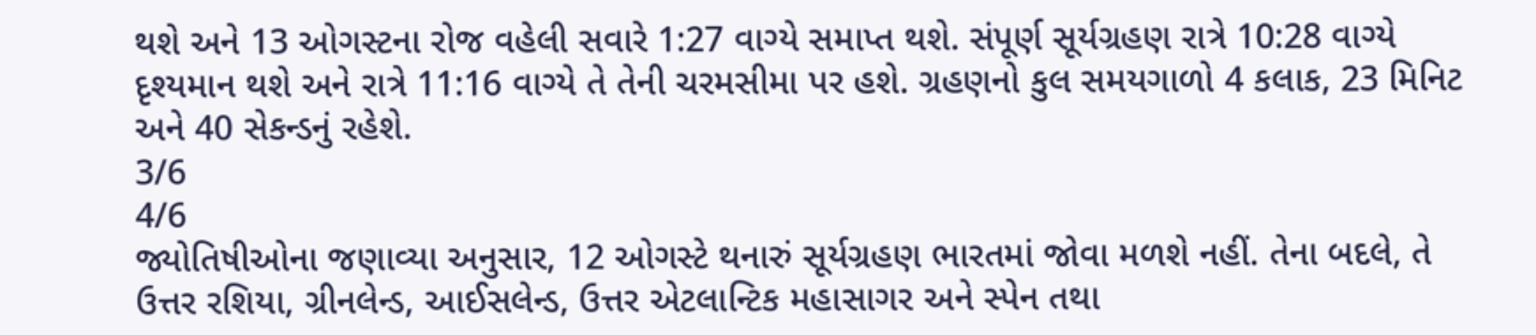થશે અને 13 ઓગસ્ટના રોજ વહેલી સવારે 1:27 વાગ્યે સમાપ્ત થશે. સંપૂર્ણ સૂર્યગ્રહણ રાત્રે 10:28 વાગ્યે દૃશ્યમાન થશે અને રાત્રે 11:16 વાગ્યે તે તેની ચરમસીમા પર હશે. ગ્રહણનો કુલ સમયગાળો 4 કલાક, 23 મિનિટ અને 40 સેકન્ડનું રહેશે.
3/6
4/6
જ્યોતિષીઓના જણાવ્યા અનુસાર, 12 ઓગસ્ટે થનારું સૂર્યગ્રહણ ભારતમાં જોવા મળશે નહીં. તેના બદલે, તે ઉત્તર રશિયા, ગ્રીનલેન્ડ, આઈસલેન્ડ, ઉત્તર એટલાન્ટિક મહાસાગર અને સ્પેન તથા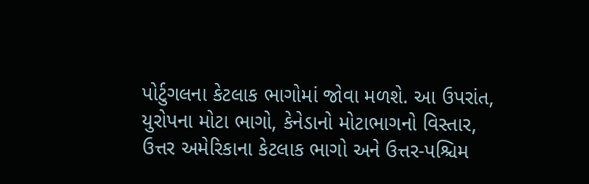પોર્ટુગલના કેટલાક ભાગોમાં જોવા મળશે. આ ઉપરાંત, યુરોપના મોટા ભાગો, કેનેડાનો મોટાભાગનો વિસ્તાર, ઉત્તર અમેરિકાના કેટલાક ભાગો અને ઉત્તર-પશ્ચિમ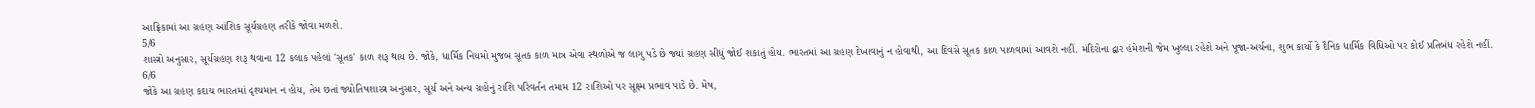આફ્રિકામાં આ ગ્રહણ આંશિક સૂર્યગ્રહણ તરીકે જોવા મળશે.
5/6
શાસ્ત્રો અનુસાર, સૂર્યગ્રહણ શરૂ થવાના 12 કલાક પહેલાં 'સૂતક' કાળ શરૂ થાય છે. જોકે, ધાર્મિક નિયમો મુજબ સૂતક કાળ માત્ર એવા સ્થળોએ જ લાગુ પડે છે જ્યાં ગ્રહણ સીધું જોઈ શકાતું હોય. ભારતમાં આ ગ્રહણ દેખાવાનું ન હોવાથી, આ દિવસે સૂતક કાળ પાળવામાં આવશે નહીં. મંદિરોના દ્વાર હંમેશની જેમ ખુલ્લા રહેશે અને પૂજા-અર્ચના, શુભ કાર્યો કે દૈનિક ધાર્મિક વિધિઓ પર કોઈ પ્રતિબંધ રહેશે નહીં.
6/6
જોકે આ ગ્રહણ કદાચ ભારતમાં દૃશ્યમાન ન હોય, તેમ છતાં જ્યોતિષશાસ્ત્ર અનુસાર, સૂર્ય અને અન્ય ગ્રહોનું રાશિ પરિવર્તન તમામ 12 રાશિઓ પર સૂક્ષ્મ પ્રભાવ પાડે છે. મેષ,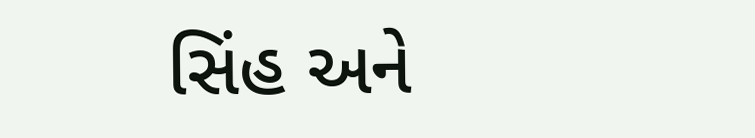સિંહ અને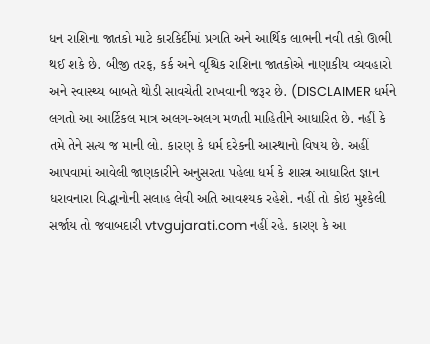ધન રાશિના જાતકો માટે કારકિર્દીમાં પ્રગતિ અને આર્થિક લાભની નવી તકો ઊભી થઈ શકે છે. બીજી તરફ, કર્ક અને વૃશ્ચિક રાશિના જાતકોએ નાણાકીય વ્યવહારો અને સ્વાસ્થ્ય બાબતે થોડી સાવચેતી રાખવાની જરૂર છે. (DISCLAIMER ધર્મને લગતો આ આર્ટિકલ માત્ર અલગ-અલગ મળતી માહિતીને આધારિત છે. નહીં કે તમે તેને સત્ય જ માની લો. કારણ કે ધર્મ દરેકની આસ્થાનો વિષય છે. અહીં આપવામાં આવેલી જાણકારીને અનુસરતા પહેલા ધર્મ કે શાસ્ત્ર આધારિત જ્ઞાન ધરાવનારા વિદ્ધાનોની સલાહ લેવી અતિ આવશ્યક રહેશે. નહીં તો કોઇ મુશ્કેલી સર્જાય તો જવાબદારી vtvgujarati.com નહીં રહે. કારણ કે આ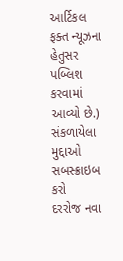આર્ટિકલ ફક્ત ન્યૂઝના હેતુસર પબ્લિશ કરવામાં આવ્યો છે.)
સંકળાયેલા મુદ્દાઓ
સબસ્ક્રાઇબ કરો
દરરોજ નવા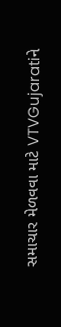સમાચાર મેળવવા માટે VTVGujaratiને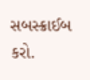સબસ્ક્રાઈબ કરો.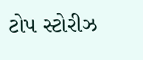ટોપ સ્ટોરીઝ